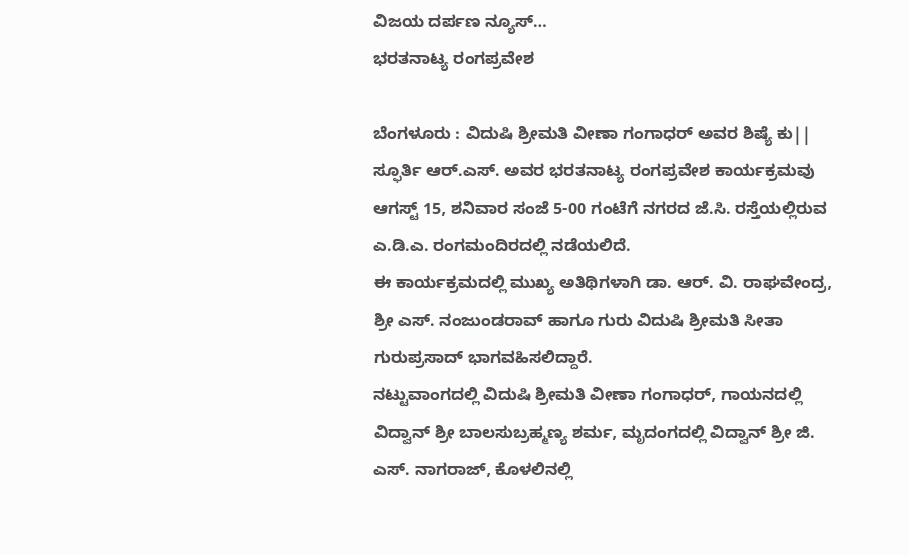ವಿಜಯ ದರ್ಪಣ ನ್ಯೂಸ್…
ಭರತನಾಟ್ಯ ರಂಗಪ್ರವೇಶ

ಬೆಂಗಳೂರು : ವಿದುಷಿ ಶ್ರೀಮತಿ ವೀಣಾ ಗಂಗಾಧರ್ ಅವರ ಶಿಷ್ಯೆ ಕು|| ಸ್ಫೂರ್ತಿ ಆರ್.ಎಸ್. ಅವರ ಭರತನಾಟ್ಯ ರಂಗಪ್ರವೇಶ ಕಾರ್ಯಕ್ರಮವು ಆಗಸ್ಟ್ 15, ಶನಿವಾರ ಸಂಜೆ 5-00 ಗಂಟೆಗೆ ನಗರದ ಜೆ.ಸಿ. ರಸ್ತೆಯಲ್ಲಿರುವ ಎ.ಡಿ.ಎ. ರಂಗಮಂದಿರದಲ್ಲಿ ನಡೆಯಲಿದೆ.
ಈ ಕಾರ್ಯಕ್ರಮದಲ್ಲಿ ಮುಖ್ಯ ಅತಿಥಿಗಳಾಗಿ ಡಾ. ಆರ್. ವಿ. ರಾಘವೇಂದ್ರ, ಶ್ರೀ ಎಸ್. ನಂಜುಂಡರಾವ್ ಹಾಗೂ ಗುರು ವಿದುಷಿ ಶ್ರೀಮತಿ ಸೀತಾ ಗುರುಪ್ರಸಾದ್ ಭಾಗವಹಿಸಲಿದ್ದಾರೆ.
ನಟ್ಟುವಾಂಗದಲ್ಲಿ ವಿದುಷಿ ಶ್ರೀಮತಿ ವೀಣಾ ಗಂಗಾಧರ್, ಗಾಯನದಲ್ಲಿ ವಿದ್ವಾನ್ ಶ್ರೀ ಬಾಲಸುಬ್ರಹ್ಮಣ್ಯ ಶರ್ಮ, ಮೃದಂಗದಲ್ಲಿ ವಿದ್ವಾನ್ ಶ್ರೀ ಜಿ. ಎಸ್. ನಾಗರಾಜ್, ಕೊಳಲಿನಲ್ಲಿ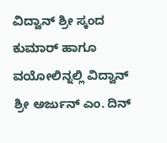ವಿದ್ವಾನ್ ಶ್ರೀ ಸ್ಕಂದ ಕುಮಾರ್ ಹಾಗೂ ವಯೋಲಿನ್ನಲ್ಲಿ ವಿದ್ವಾನ್ ಶ್ರೀ ಅರ್ಜುನ್ ಎಂ. ದಿನ್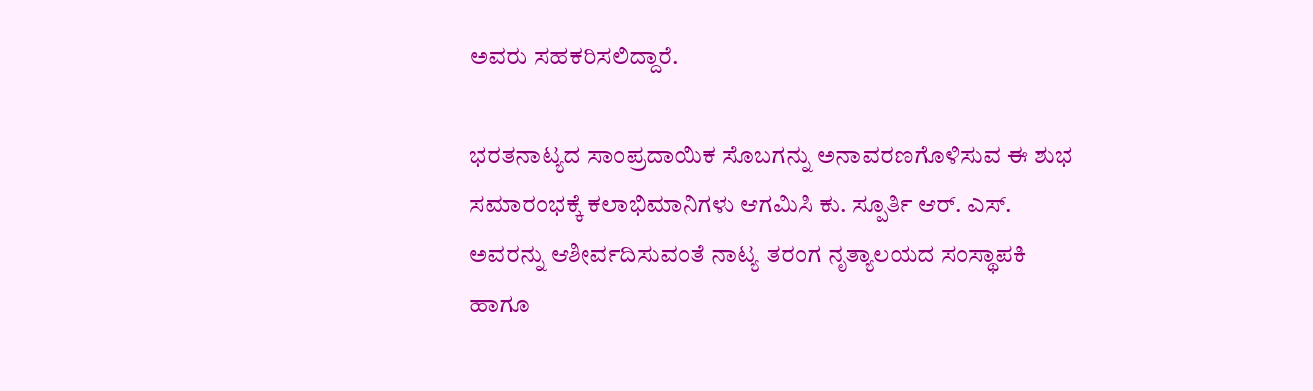ಅವರು ಸಹಕರಿಸಲಿದ್ದಾರೆ.

ಭರತನಾಟ್ಯದ ಸಾಂಪ್ರದಾಯಿಕ ಸೊಬಗನ್ನು ಅನಾವರಣಗೊಳಿಸುವ ಈ ಶುಭ ಸಮಾರಂಭಕ್ಕೆ ಕಲಾಭಿಮಾನಿಗಳು ಆಗಮಿಸಿ ಕು. ಸ್ಪೂರ್ತಿ ಆರ್. ಎಸ್. ಅವರನ್ನು ಆಶೀರ್ವದಿಸುವಂತೆ ನಾಟ್ಯ ತರಂಗ ನೃತ್ಯಾಲಯದ ಸಂಸ್ಥಾಪಕಿ ಹಾಗೂ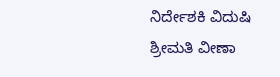ನಿರ್ದೇಶಕಿ ವಿದುಷಿ ಶ್ರೀಮತಿ ವೀಣಾ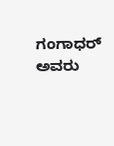ಗಂಗಾಧರ್ ಅವರು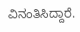ವಿನಂತಿಸಿದ್ದಾರೆ.